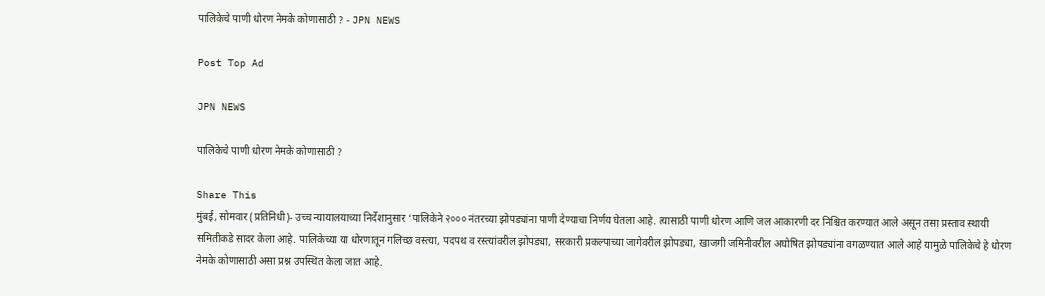पालिकेचे पाणी धोरण नेमके कोणासाठी ? - JPN NEWS

Post Top Ad

JPN NEWS

पालिकेचे पाणी धोरण नेमके कोणासाठी ?

Share This
मुंबई, सोमवार (प्रतिनिधी)- उच्च न्यायालयाच्या निर्देशानुसार ‘पालिकेने २००० नंतरच्या झोपड्यांना पाणी देण्याचा निर्णय घेतला आहे. त्यासाठी पाणी धोरण आणि जल आकारणी दर निश्चित करण्यात आले असून तसा प्रस्ताव स्थायी समितीकडे सादर केला आहे. पालिकेच्या या धोरणातून गलिच्छ वस्त्या, पदपथ व रस्त्यांवरील झोपड्या, सरकारी प्रकल्पाच्या जागेवरील झोपड्या, खाजगी जमिनीवरील अघोषित झोपड्यांना वगळण्यात आले आहे यामुळे पालिकेचे हे धोरण नेमके कोणासाठी असा प्रश्न उपस्थित केला जात आहे.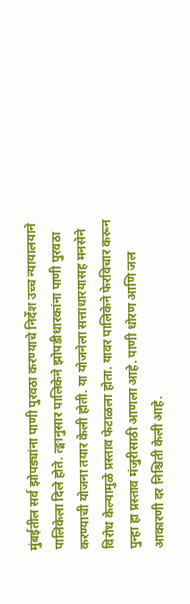मुंबईतील सर्व झोपड्यांना पाणी पुरवठा करण्याचे निर्देश उच्च न्यायालयाने पालिकेला दिले होते. त्ङ्मानुसार पालिकेने झोपडीधारकांना पाणी पुरवठा करण्याची योजना तयार केली होती. या योजनेला सत्ताधारयासह मनसेने विरोध केल्यामुळे प्रस्ताव फेटाळला होता. यावर पालिकेने फेरविचार करून पुन्हा हा प्रस्ताव मंजुरीसाठी आणला आहे. पाणी धोरण आणि जल आकारणी दर निश्चिती केली आहे.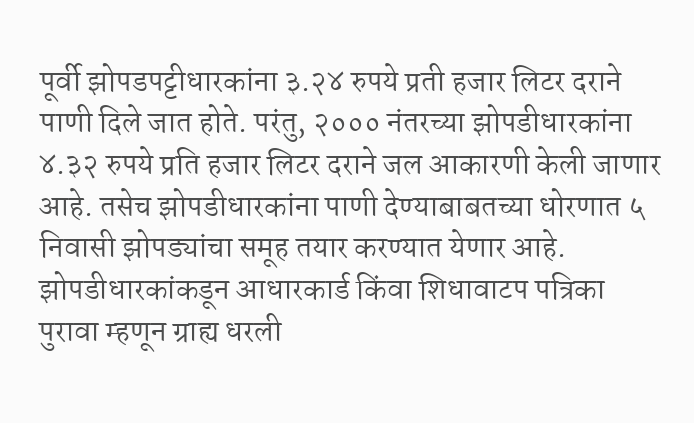पूर्वी झोपडपट्टीधारकांना ३.२४ रुपये प्रती हजार लिटर दराने पाणी दिले जात होते. परंतु, २००० नंतरच्या झोपडीधारकांना ४.३२ रुपये प्रति हजार लिटर दराने जल आकारणी केली जाणार आहे. तसेच झोपडीधारकांना पाणी देण्याबाबतच्या धोरणात ५ निवासी झोपड्यांचा समूह तयार करण्यात येणार आहे. झोपडीधारकांकडून आधारकार्ड किंवा शिधावाटप पत्रिका पुरावा म्हणून ग्राह्य धरली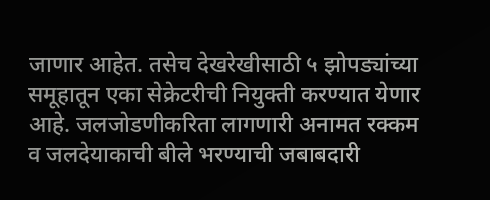जाणार आहेत. तसेच देखरेखीसाठी ५ झोपड्यांच्या समूहातून एका सेक्रेटरीची नियुक्ती करण्यात येणार आहे. जलजोडणीकरिता लागणारी अनामत रक्कम व जलदेयाकाची बीले भरण्याची जबाबदारी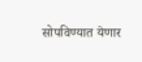सोपविण्यात येणार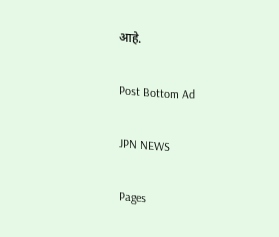आहे.

Post Bottom Ad

JPN NEWS

Pages